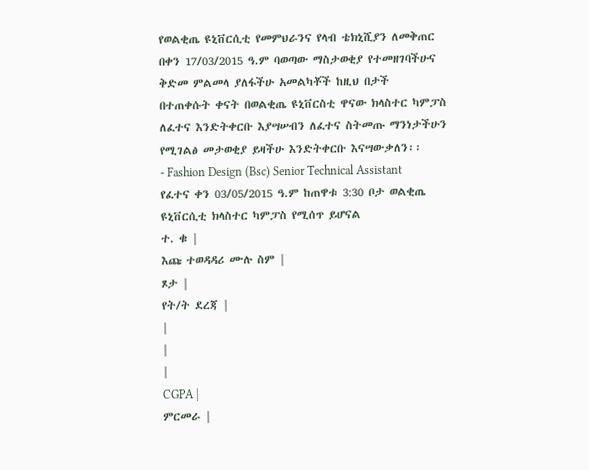የወልቂጤ ዩኒቨርሲቲ የመምህራንና የላብ ቴክኒሺያን ለመቅጠር በቀን 17/03/2015 ዓ.ም ባወጣው ማስታወቂያ የተመዘገባችሁና ቅድመ ምልመላ ያለፋችሁ አመልካቾች ከዚህ በታች
በተጠቀሱት ቀናት በወልቂጤ ዩኒቨርስቲ ዋናው ክላስተር ካምፓስ ለፈተና እንድትቀርቡ እያሣሠብን ለፈተና ስትመጡ ማንነታችሁን የሚገልፅ መታወቂያ ይዛችሁ እንድትቀርቡ እናሣውቃለን፡፡
- Fashion Design (Bsc) Senior Technical Assistant
የፈተና ቀን 03/05/2015 ዓ.ም ከጠዋቱ 3:30 ቦታ ወልቂጤ ዩኒቨርሲቲ ክላስተር ካምፓስ የሚሰጥ ይሆናል
ተ. ቁ |
እጩ ተወዳዳሪ ሙሉ ስም |
ጾታ |
የት/ት ደረጃ |
|
|
|
CGPA |
ምርመራ |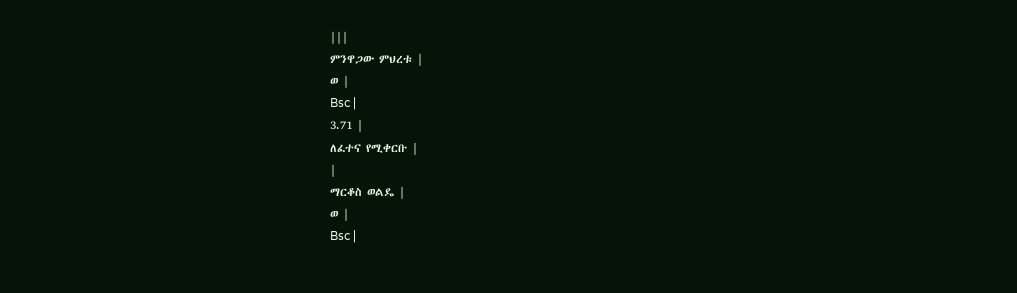|||
ምንዋጋው ምህረቱ |
ወ |
Bsc |
3.71 |
ለፈተና የሚቀርቡ |
|
ማርቆስ ወልዴ |
ወ |
Bsc |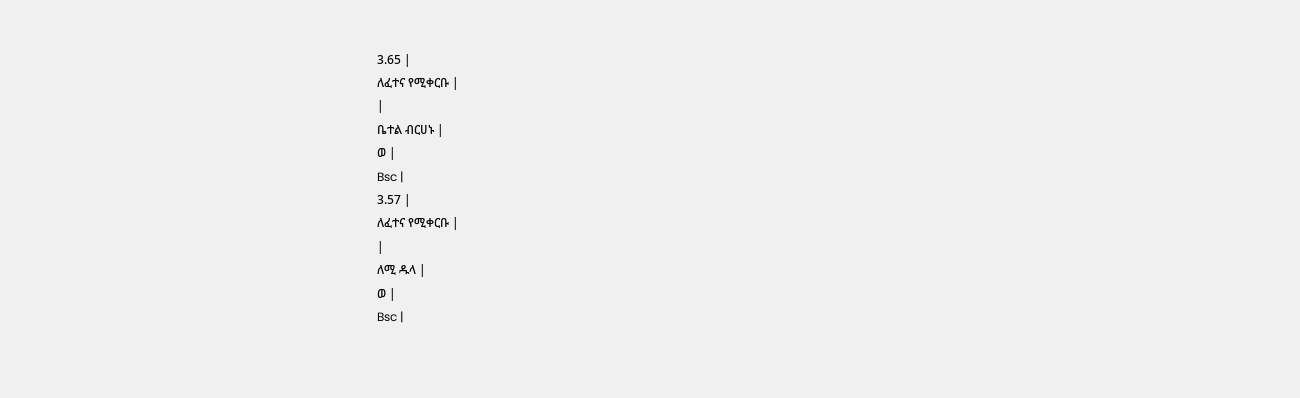3.65 |
ለፈተና የሚቀርቡ |
|
ቤተል ብርሀኑ |
ወ |
Bsc |
3.57 |
ለፈተና የሚቀርቡ |
|
ለሚ ዱላ |
ወ |
Bsc |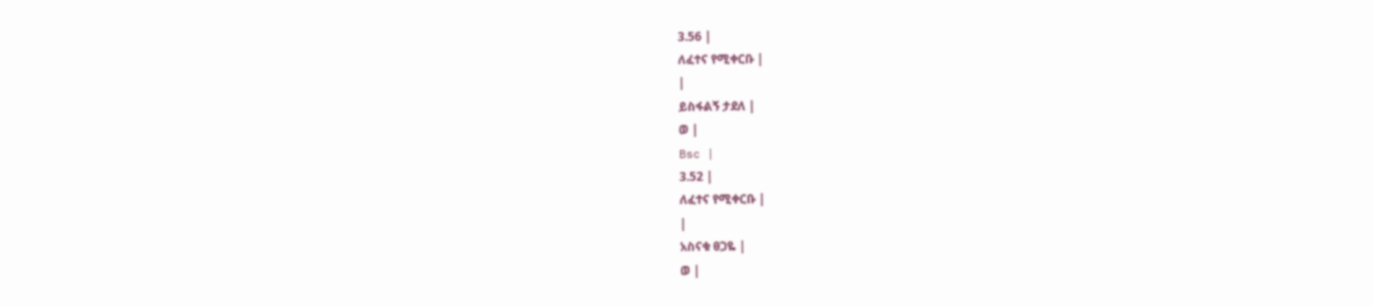3.56 |
ለፈተና የሚቀርቡ |
|
ይስፋልኝ ታደለ |
ወ |
Bsc |
3.52 |
ለፈተና የሚቀርቡ |
|
አስናቁ ፀጋዬ |
ወ |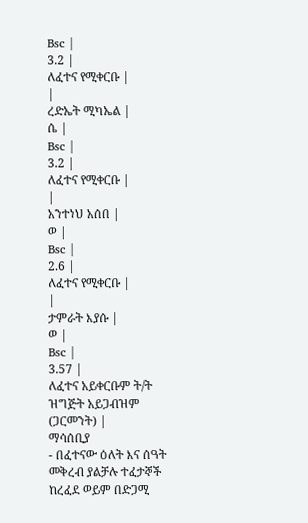Bsc |
3.2 |
ለፈተና የሚቀርቡ |
|
ረድኤት ሚካኤል |
ሴ |
Bsc |
3.2 |
ለፈተና የሚቀርቡ |
|
አንተነህ አሰበ |
ወ |
Bsc |
2.6 |
ለፈተና የሚቀርቡ |
|
ታምራት እያሱ |
ወ |
Bsc |
3.57 |
ለፈተና አይቀርቡም ት/ት ዝግጅት አይጋብዝም (ጋርመንት) |
ማሳሰቢያ
- በፈተናው ዕለት እና ሰዓት መቅረብ ያልቻሉ ተፈታኞች ከረፈደ ወይም በድጋሚ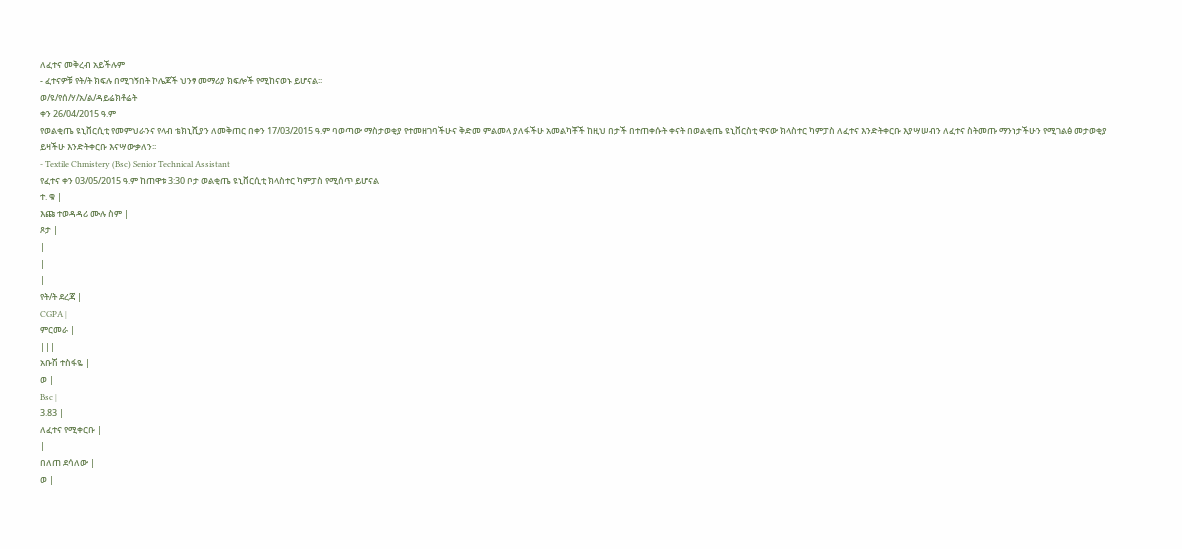ለፈተና መቅረብ አይችሉም
- ፈተናዎቹ የት/ት ክፍሉ በሚገኝበት ኮሌጆች ህንፃ መማሪያ ክፍሎች የሚከናወኑ ይሆናል፡፡
ወ/ዩ/የሰ/ሃ/አ/ል/ዳይሬክቶሬት
ቀን 26/04/2015 ዓ.ም
የወልቂጤ ዩኒቨርሲቲ የመምህራንና የላብ ቴክኒሺያን ለመቅጠር በቀን 17/03/2015 ዓ.ም ባወጣው ማስታወቂያ የተመዘገባችሁና ቅድመ ምልመላ ያለፋችሁ አመልካቾች ከዚህ በታች በተጠቀሱት ቀናት በወልቂጤ ዩኒቨርስቲ ዋናው ክላስተር ካምፓስ ለፈተና እንድትቀርቡ እያሣሠብን ለፈተና ስትመጡ ማንነታችሁን የሚገልፅ መታወቂያ ይዛችሁ እንድትቀርቡ እናሣውቃለን፡፡
- Textile Chmistery (Bsc) Senior Technical Assistant
የፈተና ቀን 03/05/2015 ዓ.ም ከጠዋቱ 3:30 ቦታ ወልቂጤ ዩኒቨርሲቲ ክላስተር ካምፓስ የሚሰጥ ይሆናል
ተ. ቁ |
እጩ ተወዳዳሪ ሙሉ ስም |
ጾታ |
|
|
|
የት/ት ደረጃ |
CGPA |
ምርመራ |
|||
አቡሽ ተስፋዬ |
ወ |
Bsc |
3.83 |
ለፈተና የሚቀርቡ |
|
በለጠ ደሳለው |
ወ |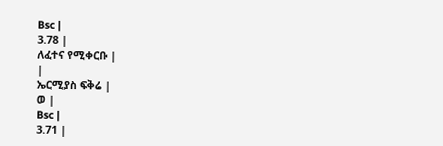Bsc |
3.78 |
ለፈተና የሚቀርቡ |
|
ኤርሚያስ ፍቅሬ |
ወ |
Bsc |
3.71 |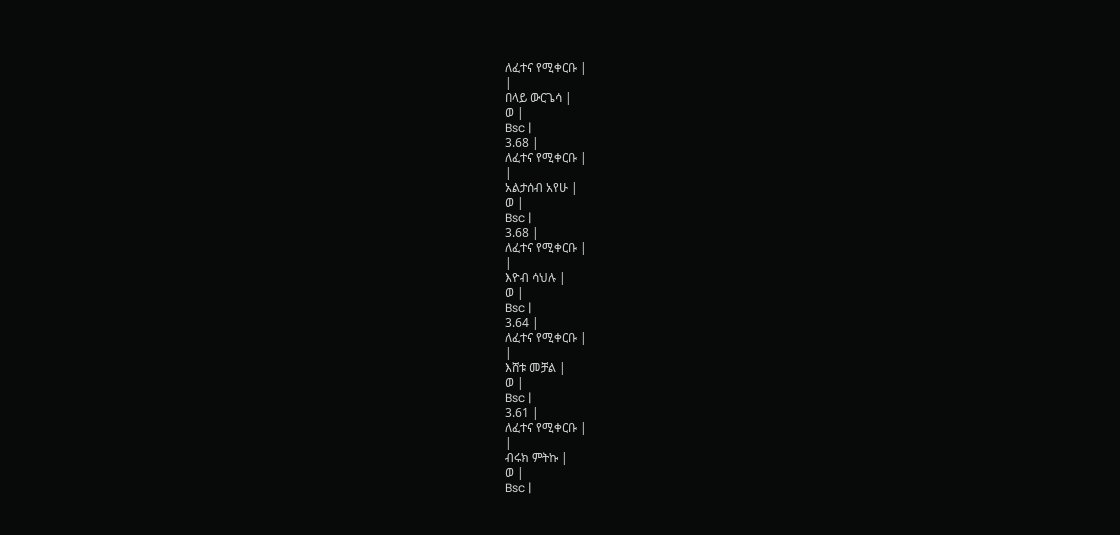ለፈተና የሚቀርቡ |
|
በላይ ውርጌሳ |
ወ |
Bsc |
3.68 |
ለፈተና የሚቀርቡ |
|
አልታሰብ አየሁ |
ወ |
Bsc |
3.68 |
ለፈተና የሚቀርቡ |
|
እዮብ ሳህሉ |
ወ |
Bsc |
3.64 |
ለፈተና የሚቀርቡ |
|
እሸቱ መቻል |
ወ |
Bsc |
3.61 |
ለፈተና የሚቀርቡ |
|
ብሩክ ምትኩ |
ወ |
Bsc |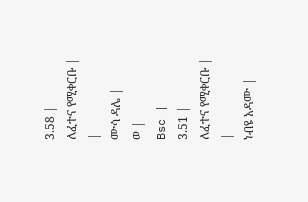3.58 |
ለፈተና የሚቀርቡ |
|
ሙሳ ዳሌ |
ወ |
Bsc |
3.51 |
ለፈተና የሚቀርቡ |
|
ነብዩ አዳሙ |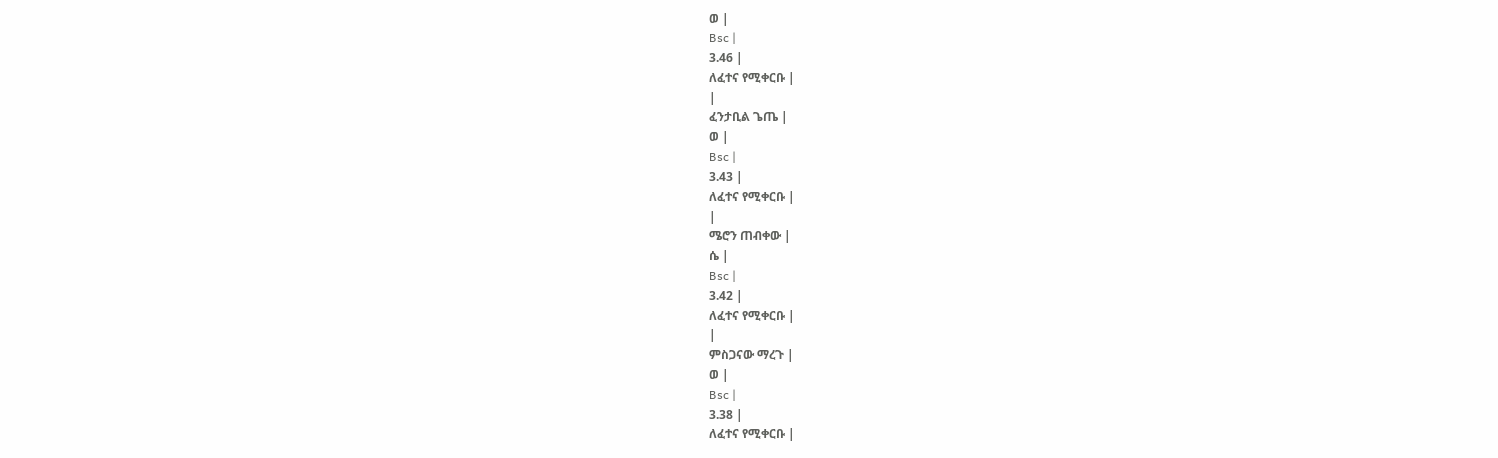ወ |
Bsc |
3.46 |
ለፈተና የሚቀርቡ |
|
ፈንታቢል ጌጤ |
ወ |
Bsc |
3.43 |
ለፈተና የሚቀርቡ |
|
ሜሮን ጠብቀው |
ሴ |
Bsc |
3.42 |
ለፈተና የሚቀርቡ |
|
ምስጋናው ማረጉ |
ወ |
Bsc |
3.38 |
ለፈተና የሚቀርቡ |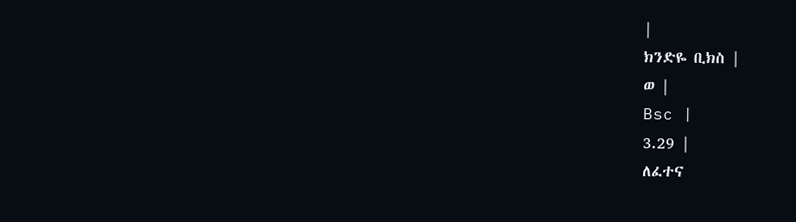|
ክንድዬ ቢክስ |
ወ |
Bsc |
3.29 |
ለፈተና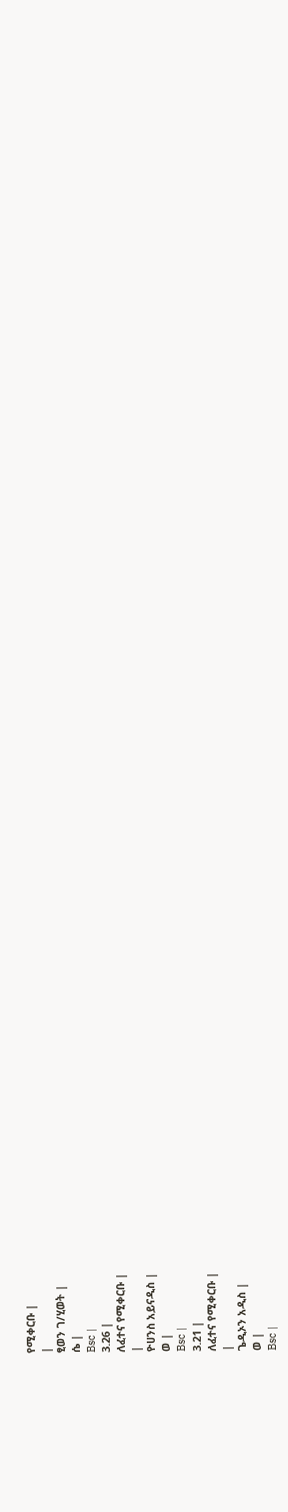የሚቀርቡ |
|
ፂወን ገ/ሂወት |
ሴ |
Bsc |
3.26 |
ለፈተና የሚቀርቡ |
|
ዮሀንስ አይናዲስ |
ወ |
Bsc |
3.21 |
ለፈተና የሚቀርቡ |
|
ጌዲኦን አዲስ |
ወ |
Bsc |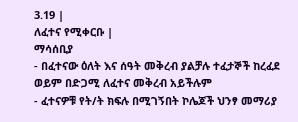3.19 |
ለፈተና የሚቀርቡ |
ማሳሰቢያ
- በፈተናው ዕለት እና ሰዓት መቅረብ ያልቻሉ ተፈታኞች ከረፈደ ወይም በድጋሚ ለፈተና መቅረብ አይችሉም
- ፈተናዎቹ የት/ት ክፍሉ በሚገኝበት ኮሌጆች ህንፃ መማሪያ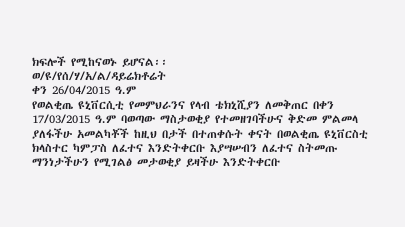ክፍሎች የሚከናወኑ ይሆናል፡፡
ወ/ዩ/የሰ/ሃ/አ/ል/ዳይሬክቶሬት
ቀን 26/04/2015 ዓ.ም
የወልቂጤ ዩኒቨርሲቲ የመምህራንና የላብ ቴክኒሺያን ለመቅጠር በቀን 17/03/2015 ዓ.ም ባወጣው ማስታወቂያ የተመዘገባችሁና ቅድመ ምልመላ ያለፋችሁ አመልካቾች ከዚህ በታች በተጠቀሱት ቀናት በወልቂጤ ዩኒቨርስቲ ክላስተር ካምፓስ ለፈተና እንድትቀርቡ እያሣሠብን ለፈተና ስትመጡ ማንነታችሁን የሚገልፅ መታወቂያ ይዛችሁ እንድትቀርቡ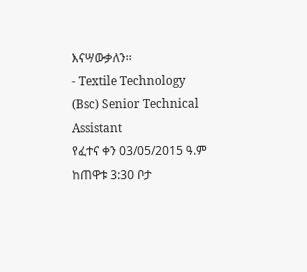እናሣውቃለን፡፡
- Textile Technology (Bsc) Senior Technical Assistant
የፈተና ቀን 03/05/2015 ዓ.ም ከጠዋቱ 3:30 ቦታ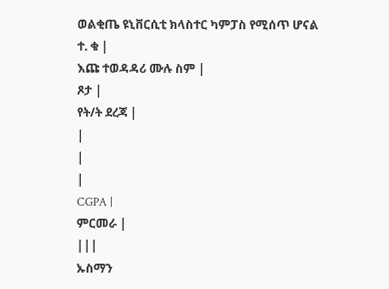ወልቂጤ ዩኒቨርሲቲ ክላስተር ካምፓስ የሚሰጥ ሆናል
ተ. ቁ |
እጩ ተወዳዳሪ ሙሉ ስም |
ጾታ |
የት/ት ደረጃ |
|
|
|
CGPA |
ምርመራ |
|||
ኡስማን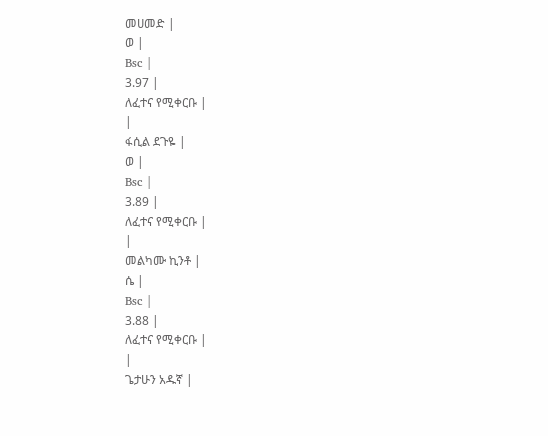መሀመድ |
ወ |
Bsc |
3.97 |
ለፈተና የሚቀርቡ |
|
ፋሲል ደጉዬ |
ወ |
Bsc |
3.89 |
ለፈተና የሚቀርቡ |
|
መልካሙ ኪንቶ |
ሴ |
Bsc |
3.88 |
ለፈተና የሚቀርቡ |
|
ጌታሁን አዱኛ |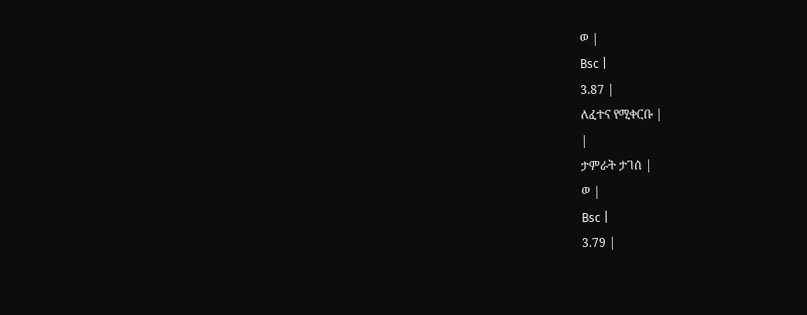ወ |
Bsc |
3.87 |
ለፈተና የሚቀርቡ |
|
ታምራት ታገሰ |
ወ |
Bsc |
3.79 |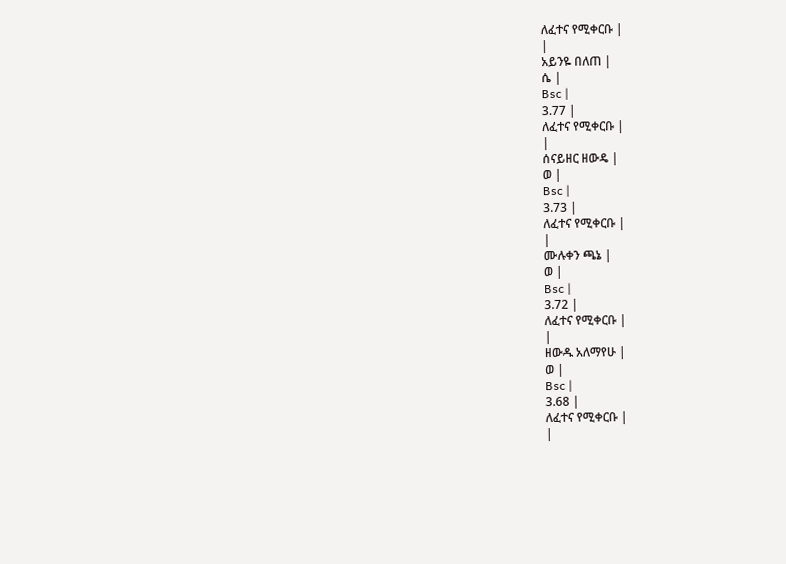ለፈተና የሚቀርቡ |
|
አይንዬ በለጠ |
ሴ |
Bsc |
3.77 |
ለፈተና የሚቀርቡ |
|
ሰናይዘር ዘውዴ |
ወ |
Bsc |
3.73 |
ለፈተና የሚቀርቡ |
|
ሙሉቀን ጫኔ |
ወ |
Bsc |
3.72 |
ለፈተና የሚቀርቡ |
|
ዘውዱ አለማየሁ |
ወ |
Bsc |
3.68 |
ለፈተና የሚቀርቡ |
|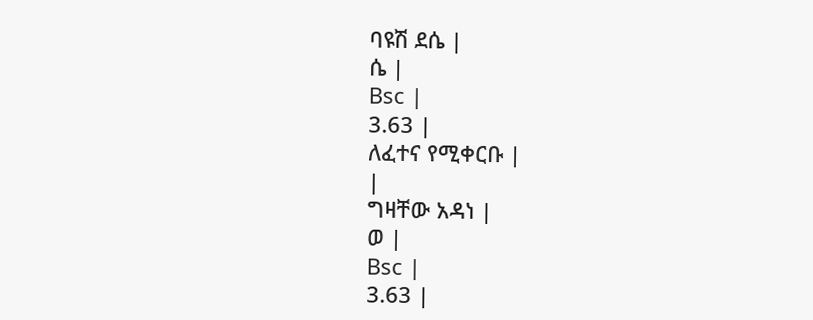ባዩሽ ደሴ |
ሴ |
Bsc |
3.63 |
ለፈተና የሚቀርቡ |
|
ግዛቸው አዳነ |
ወ |
Bsc |
3.63 |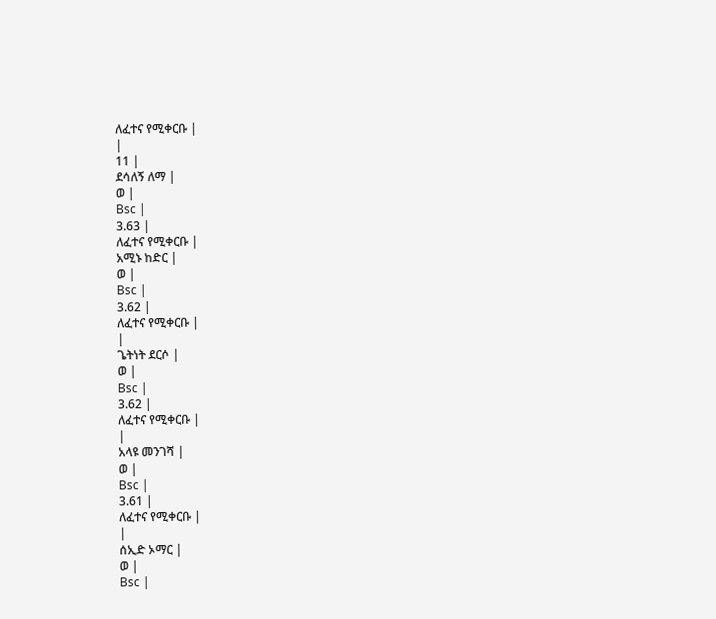ለፈተና የሚቀርቡ |
|
11 |
ደሳለኝ ለማ |
ወ |
Bsc |
3.63 |
ለፈተና የሚቀርቡ |
አሚኑ ከድር |
ወ |
Bsc |
3.62 |
ለፈተና የሚቀርቡ |
|
ጌትነት ደርሶ |
ወ |
Bsc |
3.62 |
ለፈተና የሚቀርቡ |
|
አላዩ መንገሻ |
ወ |
Bsc |
3.61 |
ለፈተና የሚቀርቡ |
|
ሰኢድ ኦማር |
ወ |
Bsc |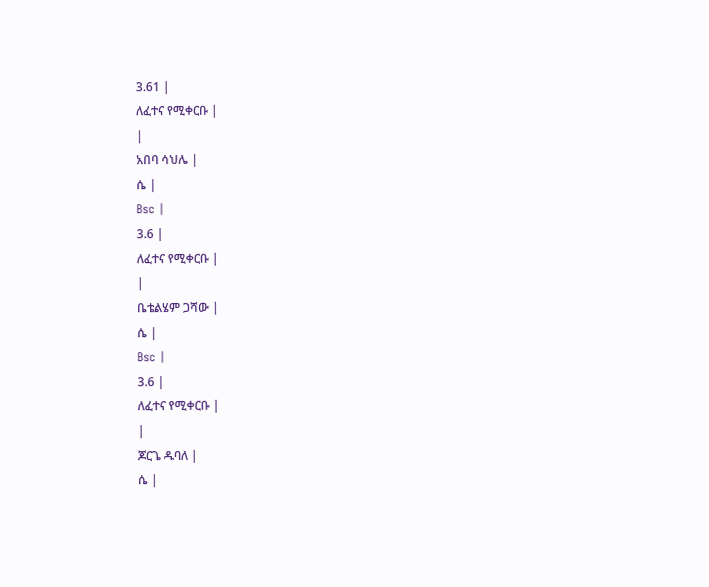3.61 |
ለፈተና የሚቀርቡ |
|
አበባ ሳህሌ |
ሴ |
Bsc |
3.6 |
ለፈተና የሚቀርቡ |
|
ቤቴልሄም ጋሻው |
ሴ |
Bsc |
3.6 |
ለፈተና የሚቀርቡ |
|
ጆርጌ ዱባለ |
ሴ |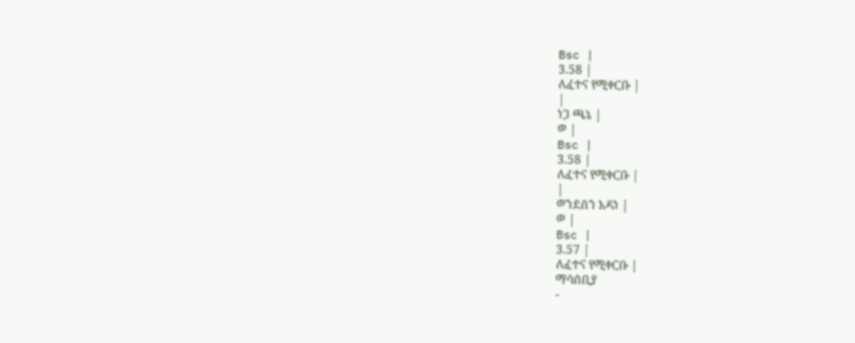Bsc |
3.58 |
ለፈተና የሚቀርቡ |
|
ነጋ ጫኔ |
ወ |
Bsc |
3.58 |
ለፈተና የሚቀርቡ |
|
ወንደሰን አዳነ |
ወ |
Bsc |
3.57 |
ለፈተና የሚቀርቡ |
ማሳሰቢያ
-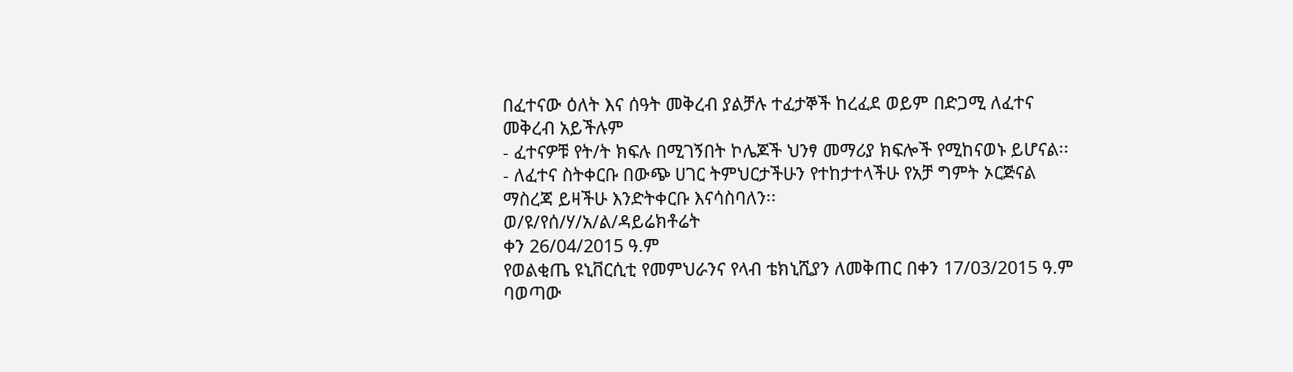በፈተናው ዕለት እና ሰዓት መቅረብ ያልቻሉ ተፈታኞች ከረፈደ ወይም በድጋሚ ለፈተና መቅረብ አይችሉም
- ፈተናዎቹ የት/ት ክፍሉ በሚገኝበት ኮሌጆች ህንፃ መማሪያ ክፍሎች የሚከናወኑ ይሆናል፡፡
- ለፈተና ስትቀርቡ በውጭ ሀገር ትምህርታችሁን የተከታተላችሁ የአቻ ግምት ኦርጅናል ማስረጃ ይዛችሁ እንድትቀርቡ እናሳስባለን፡፡
ወ/ዩ/የሰ/ሃ/አ/ል/ዳይሬክቶሬት
ቀን 26/04/2015 ዓ.ም
የወልቂጤ ዩኒቨርሲቲ የመምህራንና የላብ ቴክኒሺያን ለመቅጠር በቀን 17/03/2015 ዓ.ም ባወጣው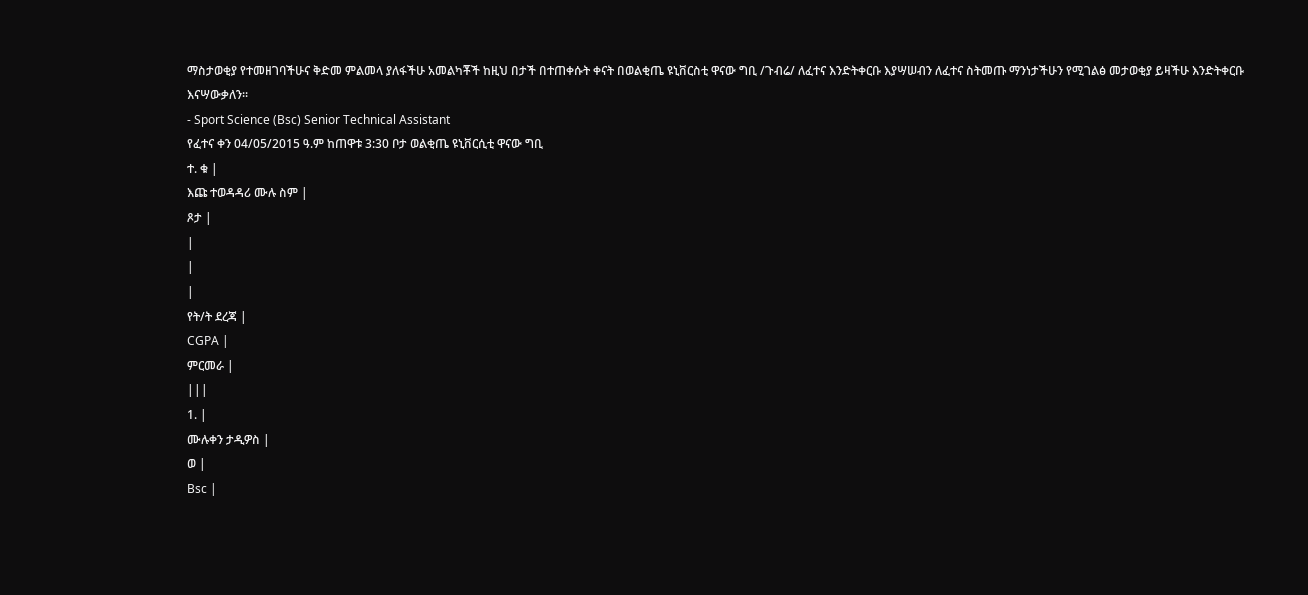ማስታወቂያ የተመዘገባችሁና ቅድመ ምልመላ ያለፋችሁ አመልካቾች ከዚህ በታች በተጠቀሱት ቀናት በወልቂጤ ዩኒቨርስቲ ዋናው ግቢ /ጉብሬ/ ለፈተና እንድትቀርቡ እያሣሠብን ለፈተና ስትመጡ ማንነታችሁን የሚገልፅ መታወቂያ ይዛችሁ እንድትቀርቡ እናሣውቃለን፡፡
- Sport Science (Bsc) Senior Technical Assistant
የፈተና ቀን 04/05/2015 ዓ.ም ከጠዋቱ 3:30 ቦታ ወልቂጤ ዩኒቨርሲቲ ዋናው ግቢ
ተ. ቁ |
እጩ ተወዳዳሪ ሙሉ ስም |
ጾታ |
|
|
|
የት/ት ደረጃ |
CGPA |
ምርመራ |
|||
1. |
ሙሉቀን ታዲዎስ |
ወ |
Bsc |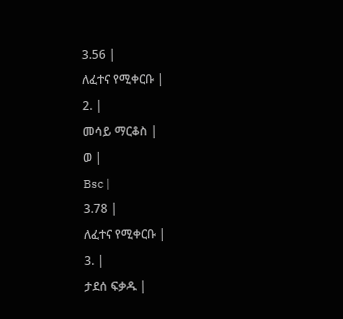3.56 |
ለፈተና የሚቀርቡ |
2. |
መሳይ ማርቆስ |
ወ |
Bsc |
3.78 |
ለፈተና የሚቀርቡ |
3. |
ታደሰ ፍቃዱ |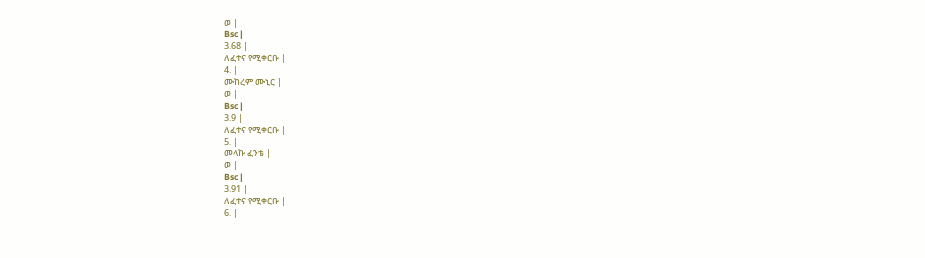ወ |
Bsc |
3.68 |
ለፈተና የሚቀርቡ |
4. |
ሙከረም ሙኒር |
ወ |
Bsc |
3.9 |
ለፈተና የሚቀርቡ |
5. |
መላኩ ፈንቴ |
ወ |
Bsc |
3.91 |
ለፈተና የሚቀርቡ |
6. |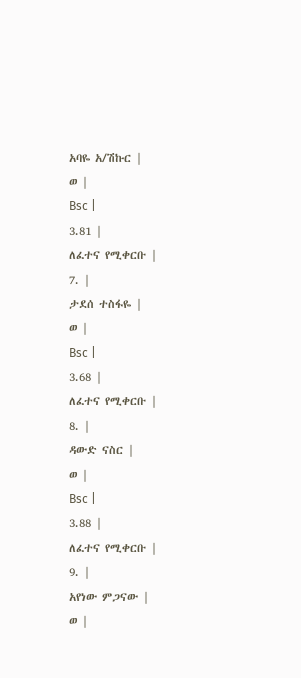አባዬ አ/ሽኩር |
ወ |
Bsc |
3.81 |
ለፈተና የሚቀርቡ |
7. |
ታደሰ ተስፋዬ |
ወ |
Bsc |
3.68 |
ለፈተና የሚቀርቡ |
8. |
ዳውድ ናስር |
ወ |
Bsc |
3.88 |
ለፈተና የሚቀርቡ |
9. |
አየነው ምጋናው |
ወ |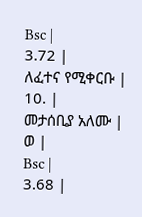Bsc |
3.72 |
ለፈተና የሚቀርቡ |
10. |
መታሰቢያ አለሙ |
ወ |
Bsc |
3.68 |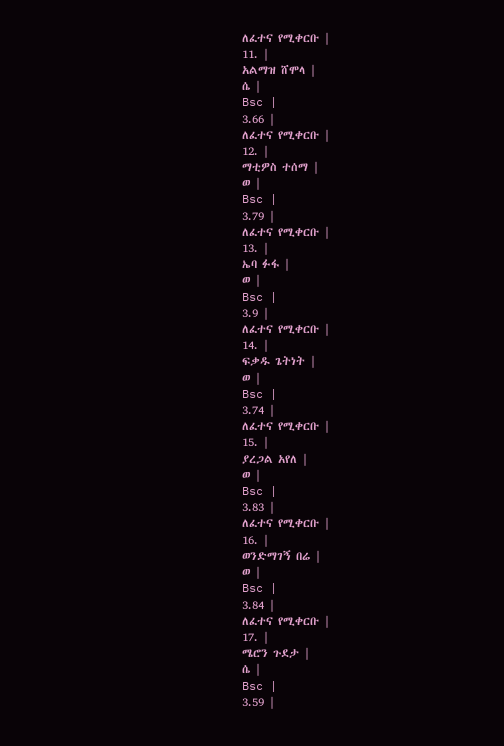ለፈተና የሚቀርቡ |
11. |
አልማዝ ሸሞላ |
ሴ |
Bsc |
3.66 |
ለፈተና የሚቀርቡ |
12. |
ማቲዎስ ተሰማ |
ወ |
Bsc |
3.79 |
ለፈተና የሚቀርቡ |
13. |
ኤባ ፉፋ |
ወ |
Bsc |
3.9 |
ለፈተና የሚቀርቡ |
14. |
ፍቃዱ ጌትነት |
ወ |
Bsc |
3.74 |
ለፈተና የሚቀርቡ |
15. |
ያረጋል አየለ |
ወ |
Bsc |
3.83 |
ለፈተና የሚቀርቡ |
16. |
ወንድማገኝ በሬ |
ወ |
Bsc |
3.84 |
ለፈተና የሚቀርቡ |
17. |
ሜሮን ጉደታ |
ሴ |
Bsc |
3.59 |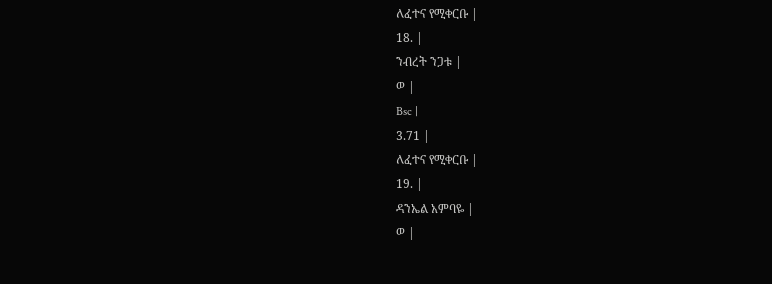ለፈተና የሚቀርቡ |
18. |
ንብረት ንጋቱ |
ወ |
Bsc |
3.71 |
ለፈተና የሚቀርቡ |
19. |
ዳንኤል አምባዬ |
ወ |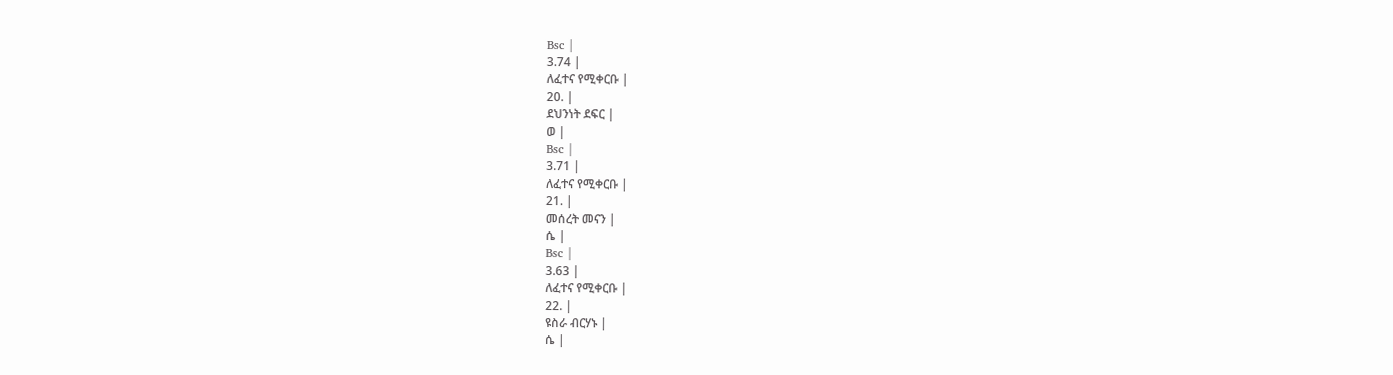Bsc |
3.74 |
ለፈተና የሚቀርቡ |
20. |
ደህንነት ደፍር |
ወ |
Bsc |
3.71 |
ለፈተና የሚቀርቡ |
21. |
መሰረት መናን |
ሴ |
Bsc |
3.63 |
ለፈተና የሚቀርቡ |
22. |
ዩስራ ብርሃኑ |
ሴ |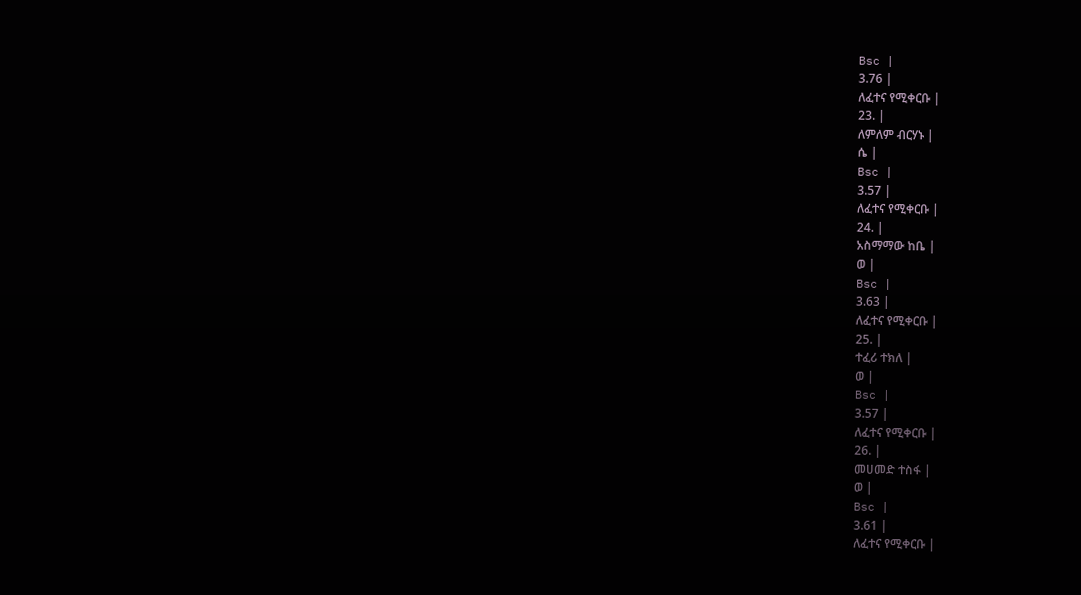Bsc |
3.76 |
ለፈተና የሚቀርቡ |
23. |
ለምለም ብርሃኑ |
ሴ |
Bsc |
3.57 |
ለፈተና የሚቀርቡ |
24. |
አስማማው ከቤ |
ወ |
Bsc |
3.63 |
ለፈተና የሚቀርቡ |
25. |
ተፈሪ ተክለ |
ወ |
Bsc |
3.57 |
ለፈተና የሚቀርቡ |
26. |
መሀመድ ተስፋ |
ወ |
Bsc |
3.61 |
ለፈተና የሚቀርቡ |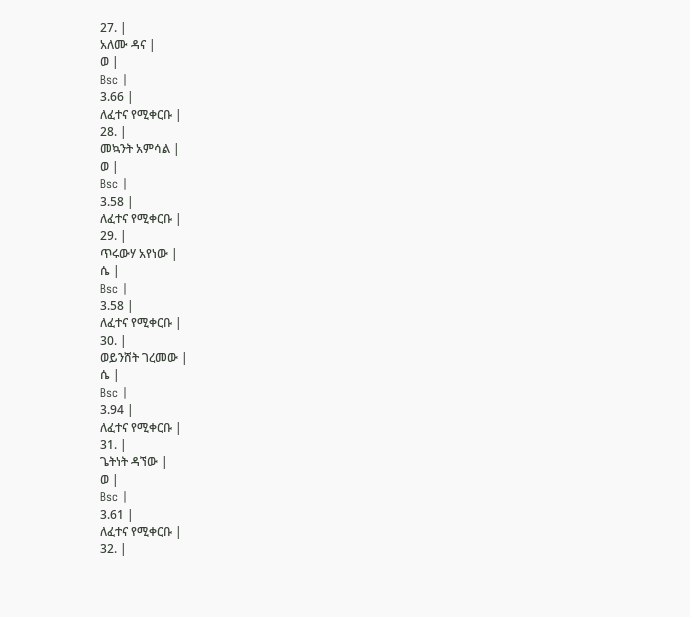27. |
አለሙ ዳና |
ወ |
Bsc |
3.66 |
ለፈተና የሚቀርቡ |
28. |
መኳንት አምሳል |
ወ |
Bsc |
3.58 |
ለፈተና የሚቀርቡ |
29. |
ጥሩውሃ አየነው |
ሴ |
Bsc |
3.58 |
ለፈተና የሚቀርቡ |
30. |
ወይንሸት ገረመው |
ሴ |
Bsc |
3.94 |
ለፈተና የሚቀርቡ |
31. |
ጌትነት ዳኘው |
ወ |
Bsc |
3.61 |
ለፈተና የሚቀርቡ |
32. |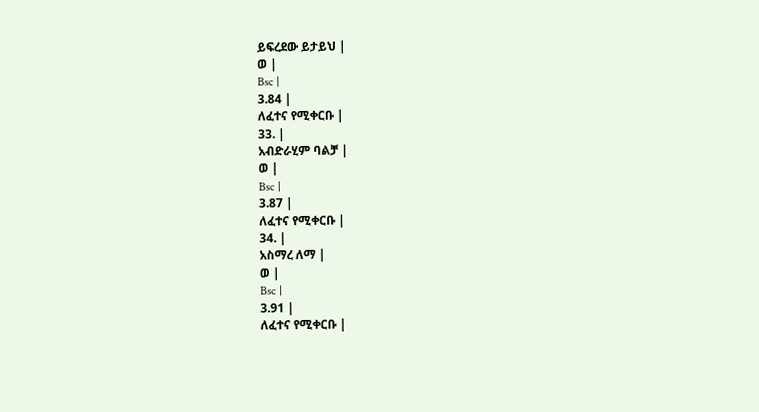ይፍረደው ይታይህ |
ወ |
Bsc |
3.84 |
ለፈተና የሚቀርቡ |
33. |
አብድራሂም ባልቻ |
ወ |
Bsc |
3.87 |
ለፈተና የሚቀርቡ |
34. |
አስማረ ለማ |
ወ |
Bsc |
3.91 |
ለፈተና የሚቀርቡ |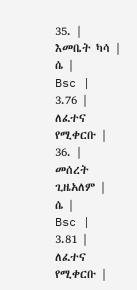35. |
እመቤት ካሳ |
ሴ |
Bsc |
3.76 |
ለፈተና የሚቀርቡ |
36. |
መሰረት ጊዜአለም |
ሴ |
Bsc |
3.81 |
ለፈተና የሚቀርቡ |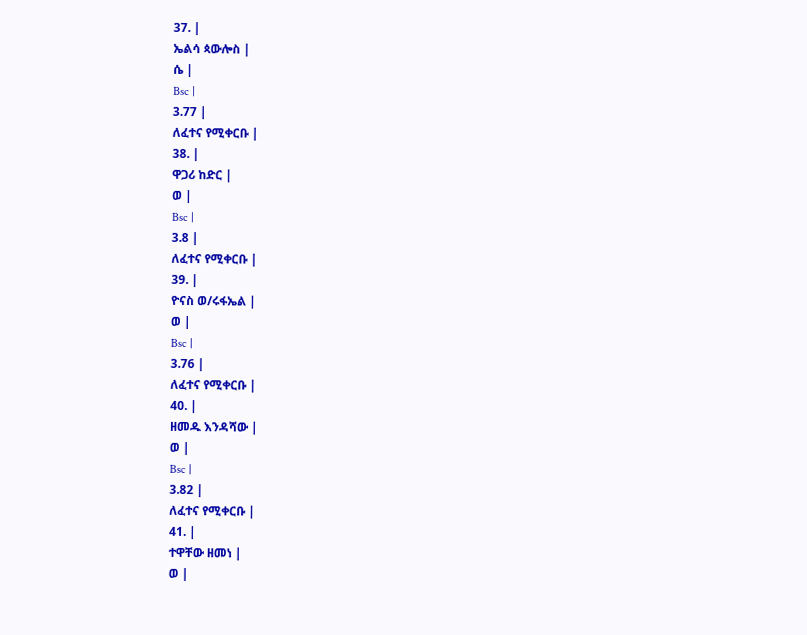37. |
ኤልሳ ጳውሎስ |
ሴ |
Bsc |
3.77 |
ለፈተና የሚቀርቡ |
38. |
ዋጋሪ ከድር |
ወ |
Bsc |
3.8 |
ለፈተና የሚቀርቡ |
39. |
ዮናስ ወ/ሩፋኤል |
ወ |
Bsc |
3.76 |
ለፈተና የሚቀርቡ |
40. |
ዘመዱ እንዳሻው |
ወ |
Bsc |
3.82 |
ለፈተና የሚቀርቡ |
41. |
ተዋቸው ዘመነ |
ወ |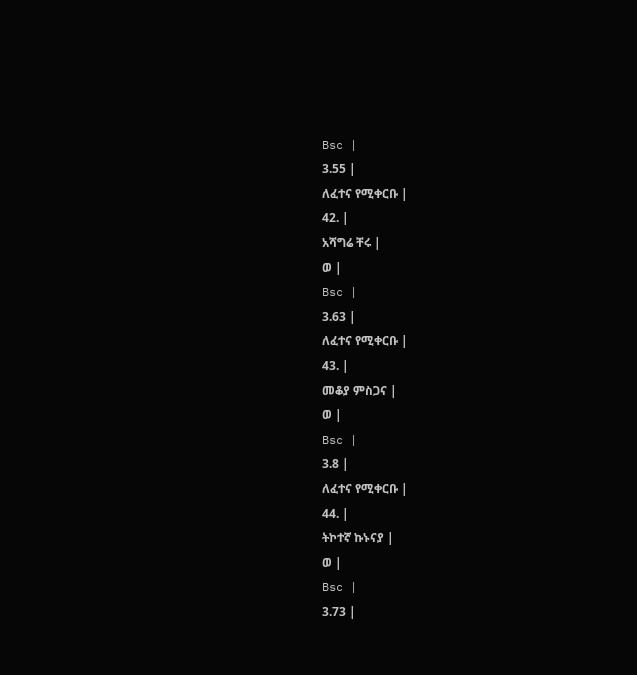Bsc |
3.55 |
ለፈተና የሚቀርቡ |
42. |
አሻግሬ ቸሩ |
ወ |
Bsc |
3.63 |
ለፈተና የሚቀርቡ |
43. |
መቆያ ምስጋና |
ወ |
Bsc |
3.8 |
ለፈተና የሚቀርቡ |
44. |
ትኮተኛ ኩኑናያ |
ወ |
Bsc |
3.73 |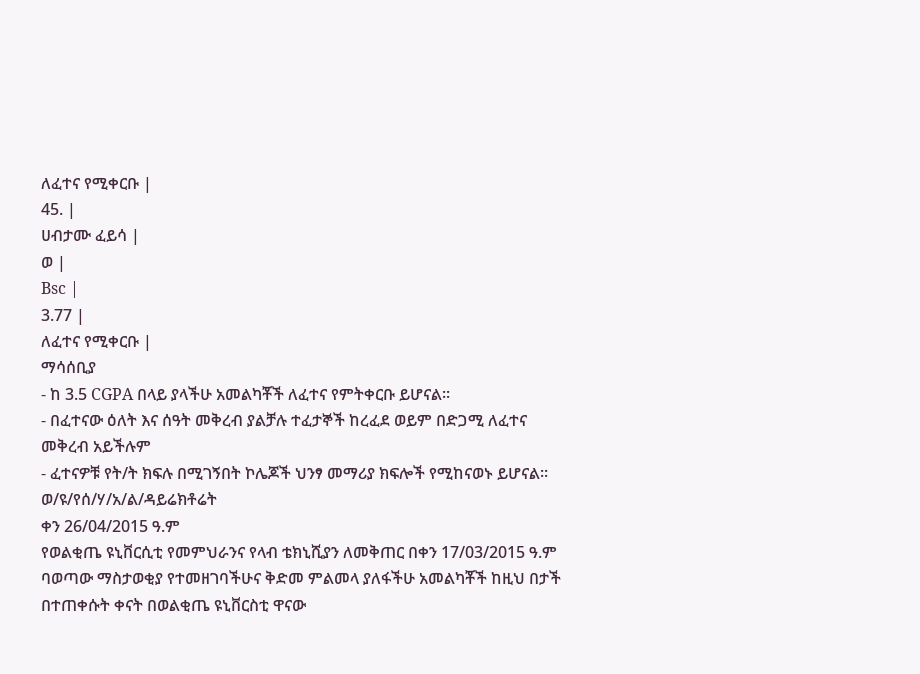ለፈተና የሚቀርቡ |
45. |
ሀብታሙ ፈይሳ |
ወ |
Bsc |
3.77 |
ለፈተና የሚቀርቡ |
ማሳሰቢያ
- ከ 3.5 CGPA በላይ ያላችሁ አመልካቾች ለፈተና የምትቀርቡ ይሆናል፡፡
- በፈተናው ዕለት እና ሰዓት መቅረብ ያልቻሉ ተፈታኞች ከረፈደ ወይም በድጋሚ ለፈተና መቅረብ አይችሉም
- ፈተናዎቹ የት/ት ክፍሉ በሚገኝበት ኮሌጆች ህንፃ መማሪያ ክፍሎች የሚከናወኑ ይሆናል፡፡
ወ/ዩ/የሰ/ሃ/አ/ል/ዳይሬክቶሬት
ቀን 26/04/2015 ዓ.ም
የወልቂጤ ዩኒቨርሲቲ የመምህራንና የላብ ቴክኒሺያን ለመቅጠር በቀን 17/03/2015 ዓ.ም ባወጣው ማስታወቂያ የተመዘገባችሁና ቅድመ ምልመላ ያለፋችሁ አመልካቾች ከዚህ በታች በተጠቀሱት ቀናት በወልቂጤ ዩኒቨርስቲ ዋናው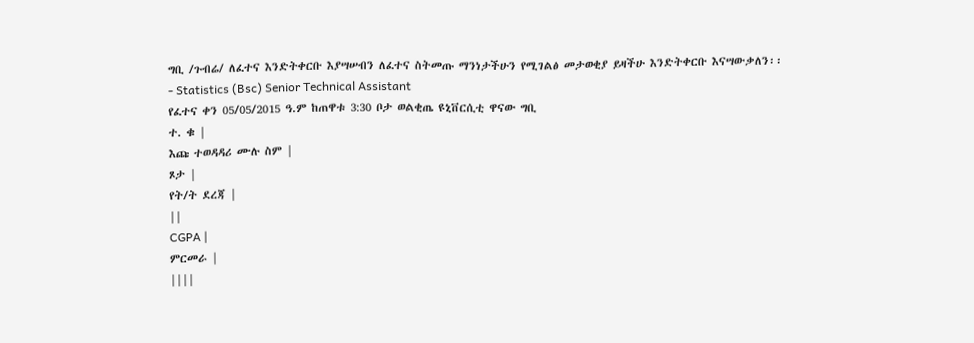ግቢ /ጉብሬ/ ለፈተና እንድትቀርቡ እያሣሠብን ለፈተና ስትመጡ ማንነታችሁን የሚገልፅ መታወቂያ ይዛችሁ እንድትቀርቡ እናሣውቃለን፡፡
- Statistics (Bsc) Senior Technical Assistant
የፈተና ቀን 05/05/2015 ዓ.ም ከጠዋቱ 3:30 ቦታ ወልቂጤ ዩኒቨርሲቲ ዋናው ግቢ
ተ. ቁ |
እጩ ተወዳዳሪ ሙሉ ስም |
ጾታ |
የት/ት ደረጃ |
||
CGPA |
ምርመራ |
||||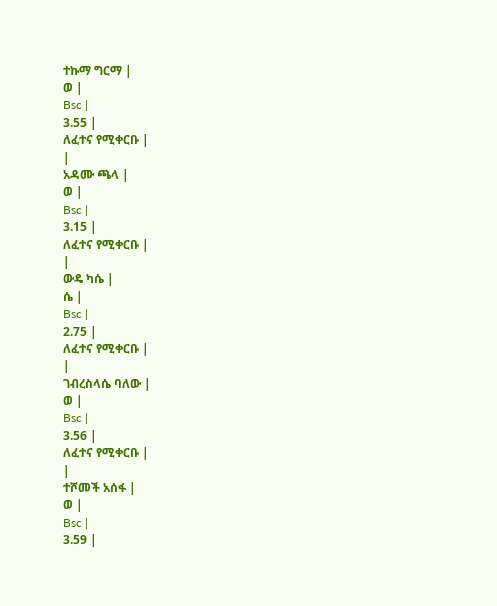ተኩማ ግርማ |
ወ |
Bsc |
3.55 |
ለፈተና የሚቀርቡ |
|
አዳሙ ጫላ |
ወ |
Bsc |
3.15 |
ለፈተና የሚቀርቡ |
|
ውዴ ካሴ |
ሴ |
Bsc |
2.75 |
ለፈተና የሚቀርቡ |
|
ገብረስላሴ ባለው |
ወ |
Bsc |
3.56 |
ለፈተና የሚቀርቡ |
|
ተሾመች አሰፋ |
ወ |
Bsc |
3.59 |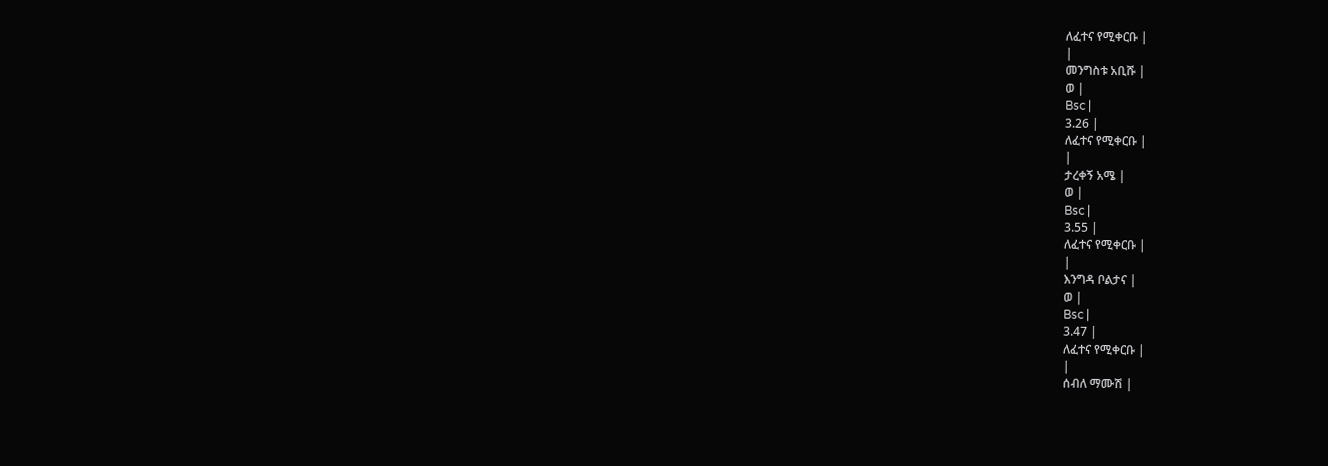ለፈተና የሚቀርቡ |
|
መንግስቱ አቢሹ |
ወ |
Bsc |
3.26 |
ለፈተና የሚቀርቡ |
|
ታረቀኝ አሜ |
ወ |
Bsc |
3.55 |
ለፈተና የሚቀርቡ |
|
እንግዳ ቦልታና |
ወ |
Bsc |
3.47 |
ለፈተና የሚቀርቡ |
|
ሰብለ ማሙሽ |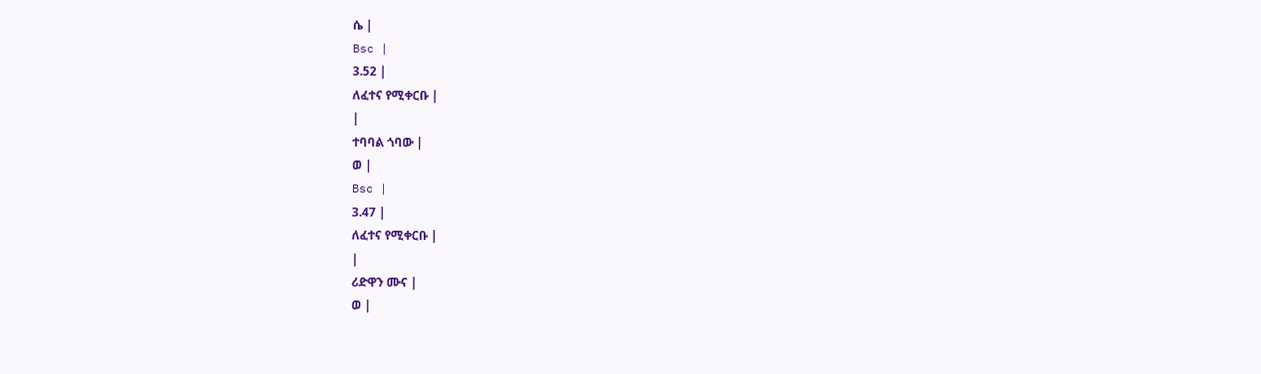ሴ |
Bsc |
3.52 |
ለፈተና የሚቀርቡ |
|
ተባባል ጎባው |
ወ |
Bsc |
3.47 |
ለፈተና የሚቀርቡ |
|
ሪድዋን ሙና |
ወ |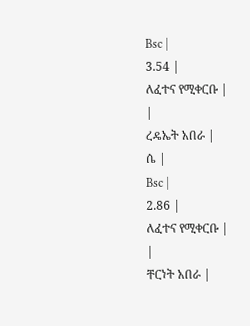Bsc |
3.54 |
ለፈተና የሚቀርቡ |
|
ረዴኤት አበራ |
ሴ |
Bsc |
2.86 |
ለፈተና የሚቀርቡ |
|
ቸርነት አበራ |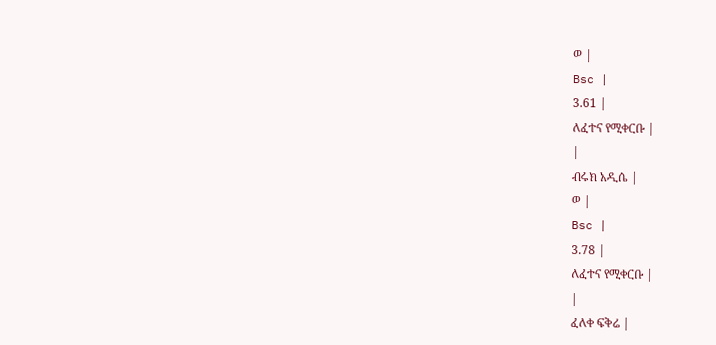ወ |
Bsc |
3.61 |
ለፈተና የሚቀርቡ |
|
ብሩክ አዲሴ |
ወ |
Bsc |
3.78 |
ለፈተና የሚቀርቡ |
|
ፈለቀ ፍቅሬ |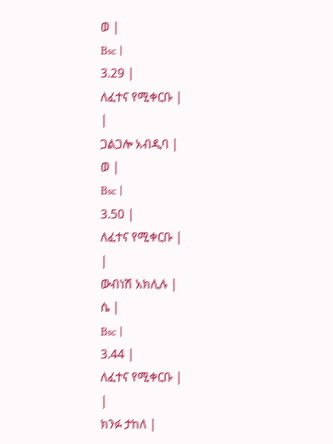ወ |
Bsc |
3.29 |
ለፈተና የሚቀርቡ |
|
ጋልጋሎ አብዲባ |
ወ |
Bsc |
3.50 |
ለፈተና የሚቀርቡ |
|
ውብነሽ አክሊሉ |
ሴ |
Bsc |
3.44 |
ለፈተና የሚቀርቡ |
|
ክንፉ ታከለ |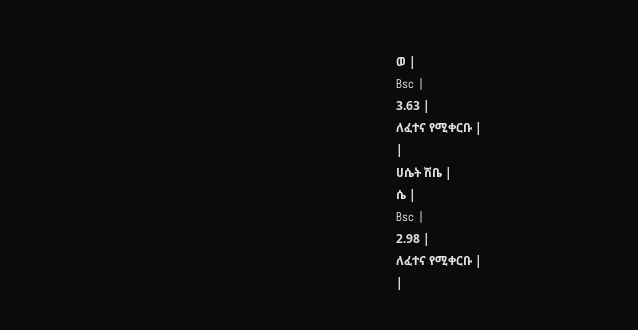ወ |
Bsc |
3.63 |
ለፈተና የሚቀርቡ |
|
ሀሴት ሽቤ |
ሴ |
Bsc |
2.98 |
ለፈተና የሚቀርቡ |
|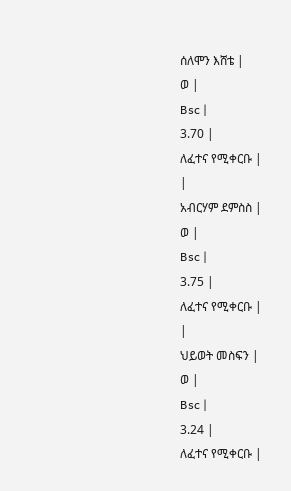ሰለሞን እሸቴ |
ወ |
Bsc |
3.70 |
ለፈተና የሚቀርቡ |
|
አብርሃም ደምስስ |
ወ |
Bsc |
3.75 |
ለፈተና የሚቀርቡ |
|
ህይወት መስፍን |
ወ |
Bsc |
3.24 |
ለፈተና የሚቀርቡ |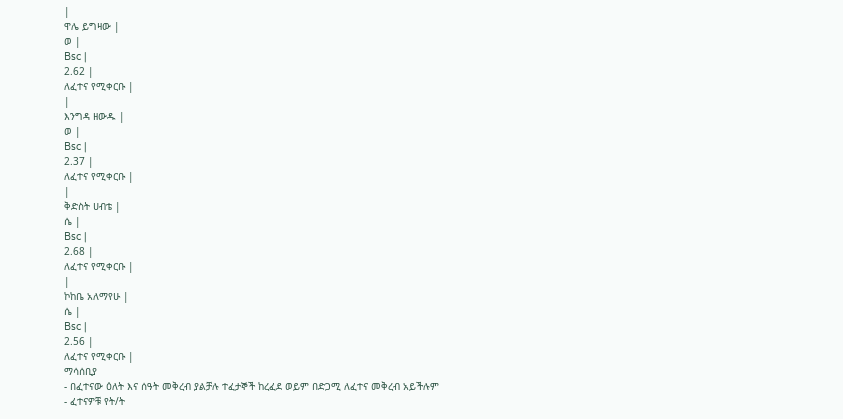|
ዋሌ ይግዛው |
ወ |
Bsc |
2.62 |
ለፈተና የሚቀርቡ |
|
እንግዳ ዘውዱ |
ወ |
Bsc |
2.37 |
ለፈተና የሚቀርቡ |
|
ቅድስት ሀብቴ |
ሴ |
Bsc |
2.68 |
ለፈተና የሚቀርቡ |
|
ኮከቤ አለማየሁ |
ሴ |
Bsc |
2.56 |
ለፈተና የሚቀርቡ |
ማሳሰቢያ
- በፈተናው ዕለት እና ሰዓት መቅረብ ያልቻሉ ተፈታኞች ከረፈደ ወይም በድጋሚ ለፈተና መቅረብ አይችሉም
- ፈተናዎቹ የት/ት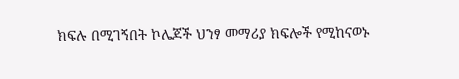ክፍሉ በሚገኝበት ኮሌጆች ህንፃ መማሪያ ክፍሎች የሚከናወኑ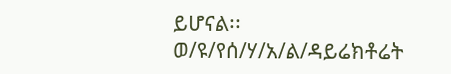ይሆናል፡፡
ወ/ዩ/የሰ/ሃ/አ/ል/ዳይሬክቶሬት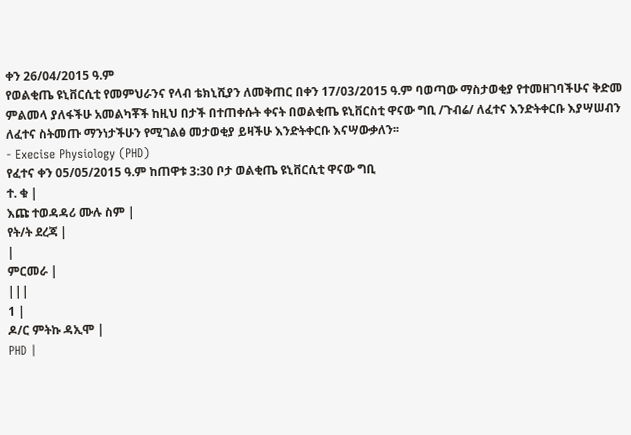ቀን 26/04/2015 ዓ.ም
የወልቂጤ ዩኒቨርሲቲ የመምህራንና የላብ ቴክኒሺያን ለመቅጠር በቀን 17/03/2015 ዓ.ም ባወጣው ማስታወቂያ የተመዘገባችሁና ቅድመ ምልመላ ያለፋችሁ አመልካቾች ከዚህ በታች በተጠቀሱት ቀናት በወልቂጤ ዩኒቨርስቲ ዋናው ግቢ /ጉብሬ/ ለፈተና እንድትቀርቡ እያሣሠብን ለፈተና ስትመጡ ማንነታችሁን የሚገልፅ መታወቂያ ይዛችሁ እንድትቀርቡ እናሣውቃለን፡፡
- Execise Physiology (PHD)
የፈተና ቀን 05/05/2015 ዓ.ም ከጠዋቱ 3:30 ቦታ ወልቂጤ ዩኒቨርሲቲ ዋናው ግቢ
ተ. ቁ |
እጩ ተወዳዳሪ ሙሉ ስም |
የት/ት ደረጃ |
|
ምርመራ |
|||
1 |
ዶ/ር ምትኩ ዳኢሞ |
PHD |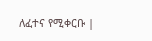ለፈተና የሚቀርቡ |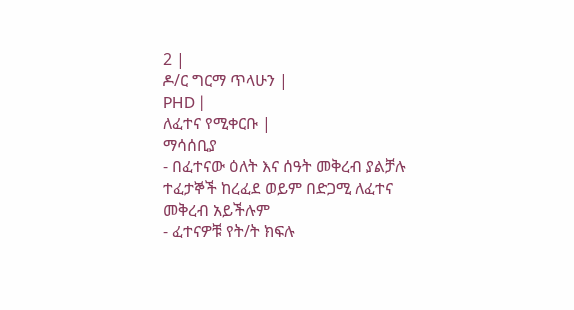2 |
ዶ/ር ግርማ ጥላሁን |
PHD |
ለፈተና የሚቀርቡ |
ማሳሰቢያ
- በፈተናው ዕለት እና ሰዓት መቅረብ ያልቻሉ ተፈታኞች ከረፈደ ወይም በድጋሚ ለፈተና መቅረብ አይችሉም
- ፈተናዎቹ የት/ት ክፍሉ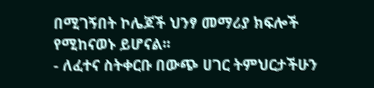በሚገኝበት ኮሌጆች ህንፃ መማሪያ ክፍሎች የሚከናወኑ ይሆናል፡፡
- ለፈተና ስትቀርቡ በውጭ ሀገር ትምህርታችሁን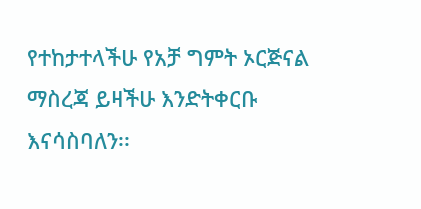የተከታተላችሁ የአቻ ግምት ኦርጅናል ማስረጃ ይዛችሁ እንድትቀርቡ እናሳስባለን፡፡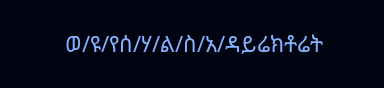ወ/ዩ/የሰ/ሃ/ል/ስ/አ/ዳይሬክቶሬት